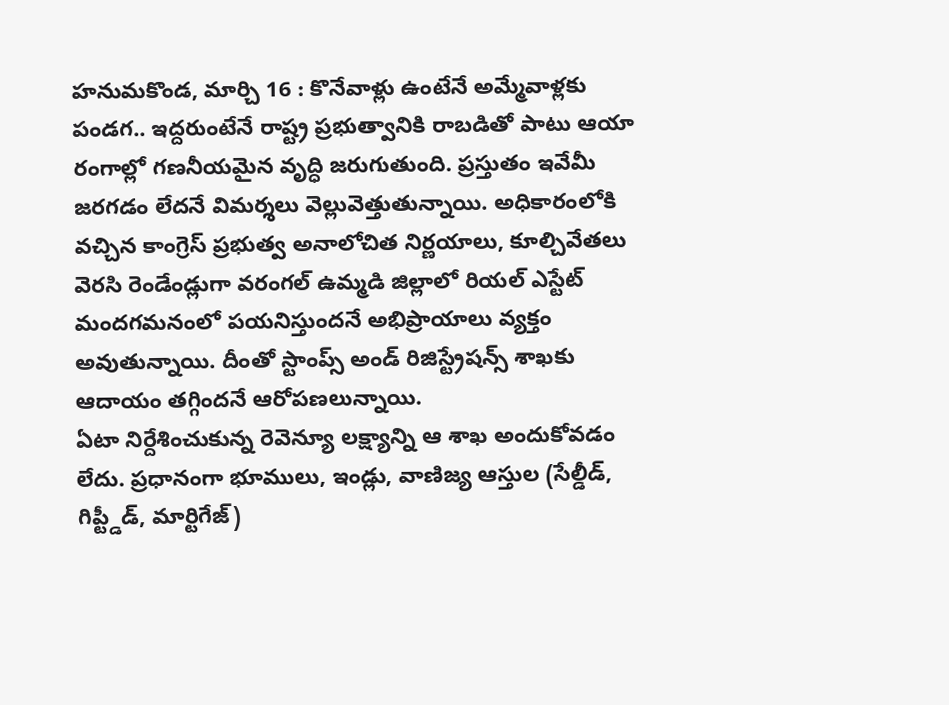హనుమకొండ, మార్చి 16 : కొనేవాళ్లు ఉంటేనే అమ్మేవాళ్లకు పండగ.. ఇద్దరుంటేనే రాష్ట్ర ప్రభుత్వానికి రాబడితో పాటు ఆయా రంగాల్లో గణనీయమైన వృద్ధి జరుగుతుంది. ప్రస్తుతం ఇవేమీ జరగడం లేదనే విమర్శలు వెల్లువెత్తుతున్నాయి. అధికారంలోకి వచ్చిన కాంగ్రెస్ ప్రభుత్వ అనాలోచిత నిర్ణయాలు, కూల్చివేతలు వెరసి రెండేండ్లుగా వరంగల్ ఉమ్మడి జిల్లాలో రియల్ ఎస్టేట్ మందగమనంలో పయనిస్తుందనే అభిప్రాయాలు వ్యక్తం అవుతున్నాయి. దీంతో స్టాంప్స్ అండ్ రిజిస్ట్రేషన్స్ శాఖకు ఆదాయం తగ్గిందనే ఆరోపణలున్నాయి.
ఏటా నిర్దేశించుకున్న రెవెన్యూ లక్ష్యాన్ని ఆ శాఖ అందుకోవడం లేదు. ప్రధానంగా భూములు, ఇండ్లు, వాణిజ్య ఆస్తుల (సేల్డీడ్, గిప్ట్డీడ్, మార్టిగేజ్)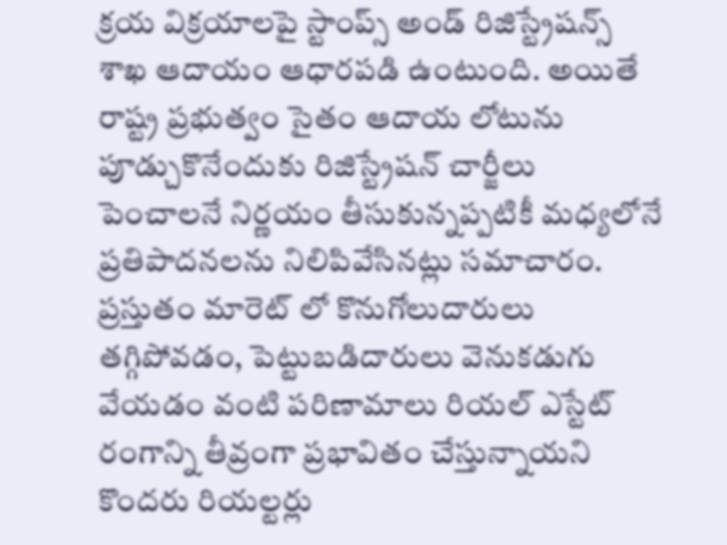క్రయ విక్రయాలపై స్టాంప్స్ అండ్ రిజిస్ట్రేషన్స్ శాఖ ఆదాయం ఆధారపడి ఉంటుంది. అయితే రాష్ట్ర ప్రభుత్వం సైతం ఆదాయ లోటును పూడ్చుకొనేందుకు రిజిస్ట్రేషన్ చార్జీలు పెంచాలనే నిర్ణయం తీసుకున్నప్పటికీ మధ్యలోనే ప్రతిపాదనలను నిలిపివేసినట్లు సమాచారం. ప్రస్తుతం మారెట్ లో కొనుగోలుదారులు తగ్గిపోవడం, పెట్టుబడిదారులు వెనుకడుగు వేయడం వంటి పరిణామాలు రియల్ ఎస్టేట్ రంగాన్ని తీవ్రంగా ప్రభావితం చేస్తున్నాయని కొందరు రియల్టర్లు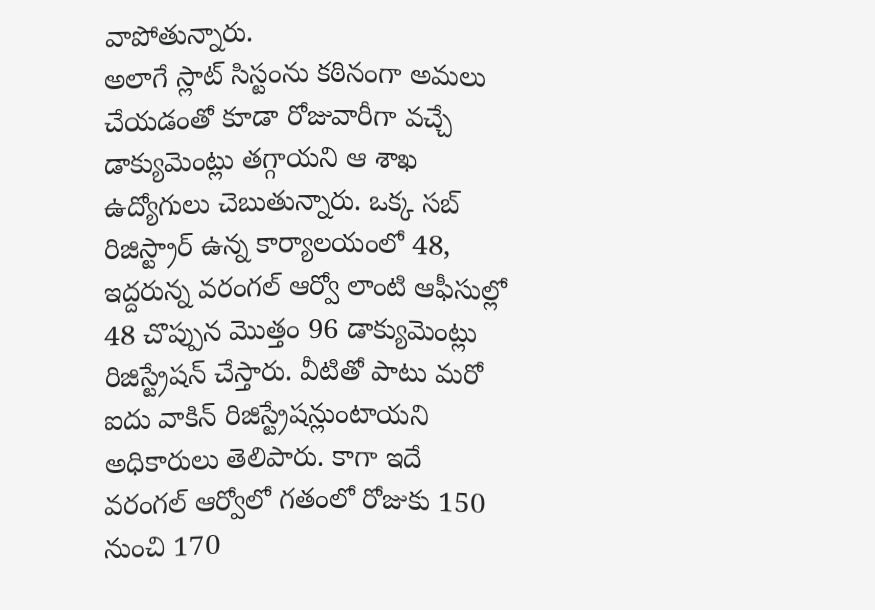వాపోతున్నారు.
అలాగే స్లాట్ సిస్టంను కఠినంగా అమలు చేయడంతో కూడా రోజువారీగా వచ్చే డాక్యుమెంట్లు తగ్గాయని ఆ శాఖ ఉద్యోగులు చెబుతున్నారు. ఒక్క సబ్ రిజిస్ట్రార్ ఉన్న కార్యాలయంలో 48, ఇద్దరున్న వరంగల్ ఆర్వో లాంటి ఆఫీసుల్లో 48 చొప్పున మొత్తం 96 డాక్యుమెంట్లు రిజిస్ట్రేషన్ చేస్తారు. వీటితో పాటు మరో ఐదు వాకిన్ రిజిస్ట్రేషన్లుంటాయని అధికారులు తెలిపారు. కాగా ఇదే వరంగల్ ఆర్వోలో గతంలో రోజుకు 150 నుంచి 170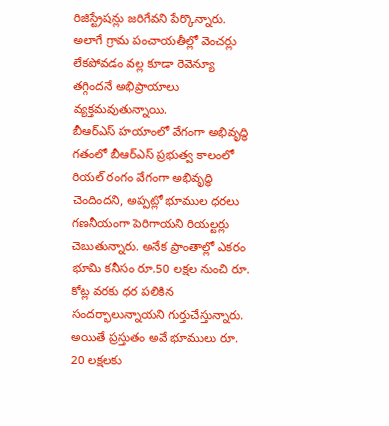రిజిస్ట్రేషన్లు జరిగేవని పేర్కొన్నారు. అలాగే గ్రామ పంచాయతీల్లో వెంచర్లు లేకపోవడం వల్ల కూడా రెవెన్యూ తగ్గిందనే అభిప్రాయాలు వ్యక్తమవుతున్నాయి.
బీఆర్ఎస్ హయాంలో వేగంగా అభివృద్ధి
గతంలో బీఆర్ఎస్ ప్రభుత్వ కాలంలో రియల్ రంగం వేగంగా అభివృద్ధి చెందిందని, అప్పట్లో భూముల ధరలు గణనీయంగా పెరిగాయని రియల్టర్లు చెబుతున్నారు. అనేక ప్రాంతాల్లో ఎకరం భూమి కనీసం రూ.50 లక్షల నుంచి రూ. కోట్ల వరకు ధర పలికిన సందర్భాలున్నాయని గుర్తుచేస్తున్నారు. అయితే ప్రస్తుతం అవే భూములు రూ. 20 లక్షలకు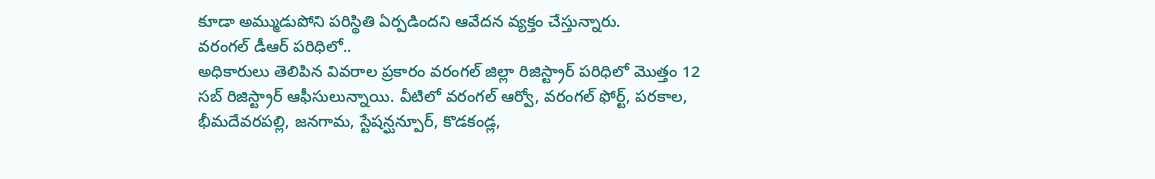కూడా అమ్ముడుపోని పరిస్థితి ఏర్పడిందని ఆవేదన వ్యక్తం చేస్తున్నారు.
వరంగల్ డీఆర్ పరిధిలో..
అధికారులు తెలిపిన వివరాల ప్రకారం వరంగల్ జిల్లా రిజిస్ట్రార్ పరిధిలో మొత్తం 12 సబ్ రిజిస్ట్రార్ ఆఫీసులున్నాయి. వీటిలో వరంగల్ ఆర్వో, వరంగల్ ఫోర్ట్, పరకాల, భీమదేవరపల్లి, జనగామ, స్టేషన్ఘన్పూర్, కొడకండ్ల,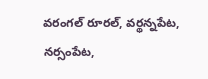వరంగల్ రూరల్, వర్థన్నపేట, నర్సంపేట,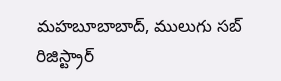మహబూబాబాద్, ములుగు సబ్ రిజిస్ట్రార్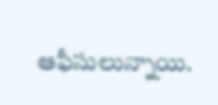ఆఫీసులున్నాయి.